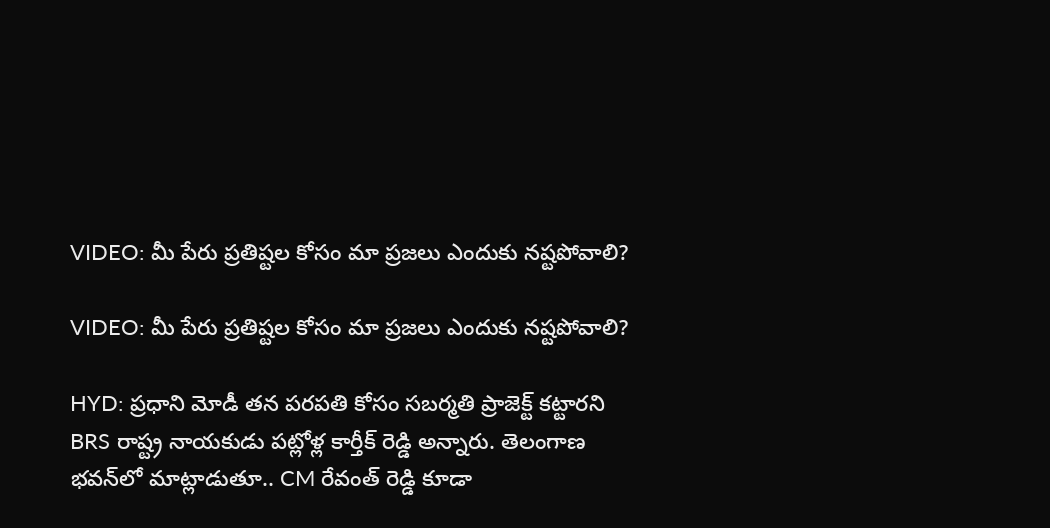VIDEO: మీ పేరు ప్రతిష్టల కోసం మా ప్రజలు ఎందుకు నష్టపోవాలి?

VIDEO: మీ పేరు ప్రతిష్టల కోసం మా ప్రజలు ఎందుకు నష్టపోవాలి?

HYD: ప్రధాని మోడీ తన పరపతి కోసం సబర్మతి ప్రాజెక్ట్ కట్టారని BRS రాష్ట్ర నాయకుడు పట్లోళ్ల కార్తీక్ రెడ్డి అన్నారు. తెలంగాణ భవన్‌లో మాట్లాడుతూ.. CM రేవంత్ రెడ్డి కూడా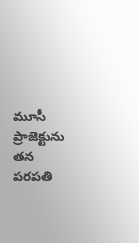మూసీ ప్రాజెక్టును తన పరపతి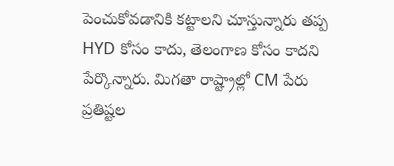పెంచుకోవడానికి కట్టాలని చూస్తున్నారు తప్ప HYD కోసం కాదు, తెలంగాణ కోసం కాదని పేర్కొన్నారు. మిగతా రాష్ట్రాల్లో CM పేరు ప్రతిష్టల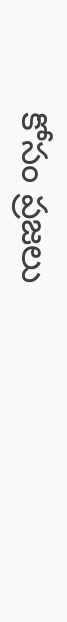కోసం ప్రజలు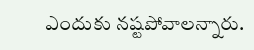ఎందుకు నష్టపోవాలన్నారు.